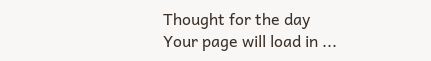Thought for the day
Your page will load in ...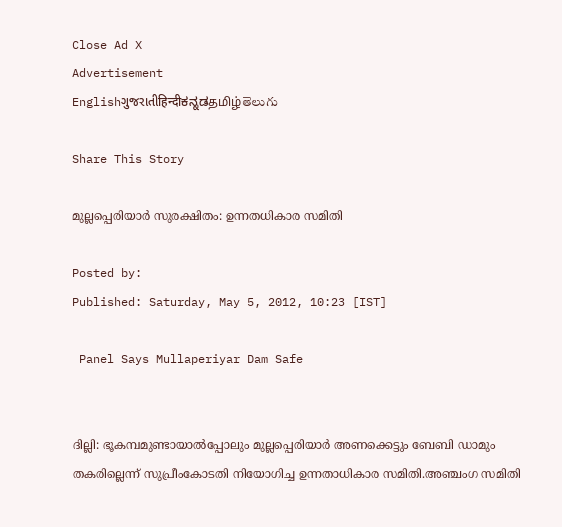Close Ad X
Advertisement
Englishગુજરાતીहिन्दीಕನ್ನಡதமிழ்తెలుగు

Share This Story

മുല്ലപ്പെരിയാര്‍ സുരക്ഷിതം: ഉന്നതധികാര സമിതി

Posted by:
Published: Saturday, May 5, 2012, 10:23 [IST]

 Panel Says Mullaperiyar Dam Safe


ദില്ലി: ഭൂകമ്പമുണ്ടായാല്‍പ്പോലും മുല്ലപ്പെരിയാര്‍ അണക്കെട്ടും ബേബി ഡാമും തകരില്ലെന്ന് സുപ്രീംകോടതി നിയോഗിച്ച ഉന്നതാധികാര സമിതി.അഞ്ചംഗ സമിതി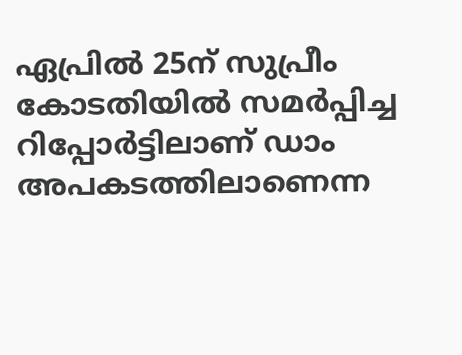ഏപ്രില്‍ 25ന് സുപ്രീം കോടതിയില്‍ സമര്‍പ്പിച്ച റിപ്പോര്‍ട്ടിലാണ് ഡാം അപകടത്തിലാണെന്ന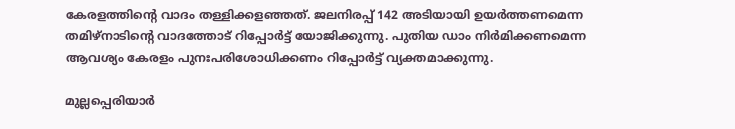കേരളത്തിന്റെ വാദം തള്ളിക്കളഞ്ഞത്. ജലനിരപ്പ് 142 അടിയായി ഉയര്‍ത്തണമെന്ന തമിഴ്‌നാടിന്റെ വാദത്തോട് റിപ്പോര്‍ട്ട് യോജിക്കുന്നു. പുതിയ ഡാം നിര്‍മിക്കണമെന്ന ആവശ്യം കേരളം പുനഃപരിശോധിക്കണം റിപ്പോര്‍ട്ട് വ്യക്തമാക്കുന്നു.

മുല്ലപ്പെരിയാര്‍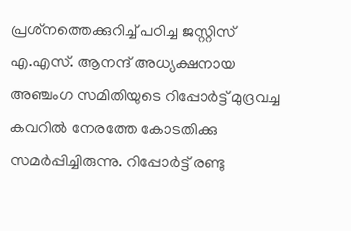പ്രശ്‌നത്തെക്കുറിച്ച് പഠിച്ച ജസ്റ്റിസ് എ.എസ്. ആനന്ദ് അധ്യക്ഷനായ അഞ്ചംഗ സമിതിയുടെ റിപ്പോര്‍ട്ട് മുദ്രവച്ച കവറില്‍ നേരത്തേ കോടതിക്കു സമര്‍പ്പിച്ചിരുന്നു. റിപ്പോര്‍ട്ട് രണ്ടു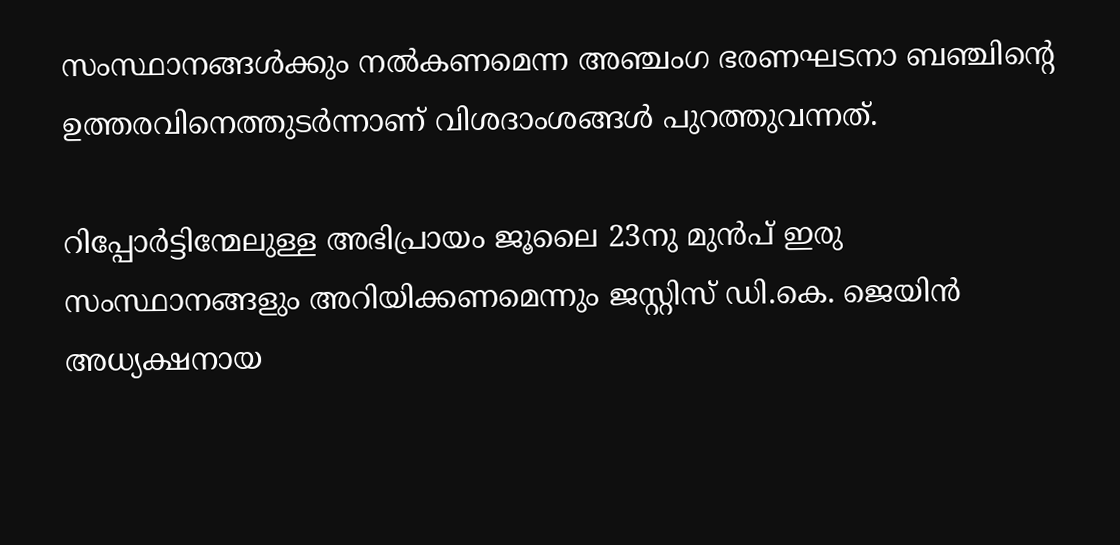സംസ്ഥാനങ്ങള്‍ക്കും നല്‍കണമെന്ന അഞ്ചംഗ ഭരണഘടനാ ബഞ്ചിന്റെ ഉത്തരവിനെത്തുടര്‍ന്നാണ് വിശദാംശങ്ങള്‍ പുറത്തുവന്നത്.

റിപ്പോര്‍ട്ടിന്മേലുള്ള അഭിപ്രായം ജൂലൈ 23നു മുന്‍പ് ഇരു സംസ്ഥാനങ്ങളും അറിയിക്കണമെന്നും ജസ്റ്റിസ് ഡി.കെ. ജെയിന്‍ അധ്യക്ഷനായ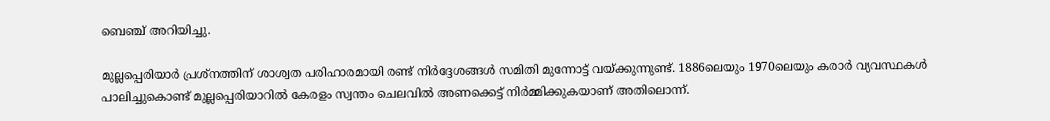ബെഞ്ച് അറിയിച്ചു.

മുല്ലപ്പെരിയാര്‍ പ്രശ്‌നത്തിന് ശാശ്വത പരിഹാരമായി രണ്ട് നിര്‍ദ്ദേശങ്ങള്‍ സമിതി മുന്നോട്ട് വയ്ക്കുന്നുണ്ട്. 1886ലെയും 1970ലെയും കരാര്‍ വ്യവസ്ഥകള്‍ പാലിച്ചുകൊണ്ട് മുല്ലപ്പെരിയാറില്‍ കേരളം സ്വന്തം ചെലവില്‍ അണക്കെട്ട് നിര്‍മ്മിക്കുകയാണ് അതിലൊന്ന്.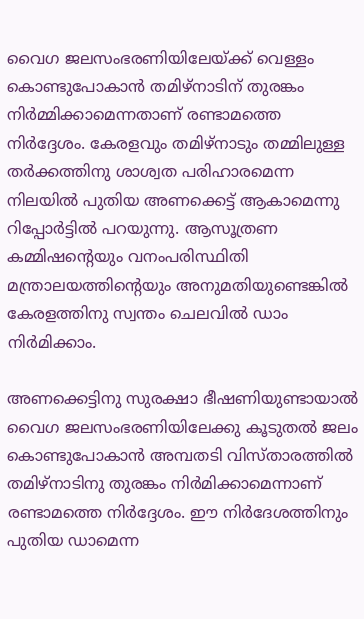വൈഗ ജലസംഭരണിയിലേയ്ക്ക് വെള്ളം കൊണ്ടുപോകാന്‍ തമിഴ്‌നാടിന് തുരങ്കം നിര്‍മ്മിക്കാമെന്നതാണ് രണ്ടാമത്തെ നിര്‍ദ്ദേശം. കേരളവും തമിഴ്‌നാടും തമ്മിലുള്ള തര്‍ക്കത്തിനു ശാശ്വത പരിഹാരമെന്ന നിലയില്‍ പുതിയ അണക്കെട്ട് ആകാമെന്നു റിപ്പോര്‍ട്ടില്‍ പറയുന്നു. ആസൂത്രണ കമ്മിഷന്റെയും വനംപരിസ്ഥിതി മന്ത്രാലയത്തിന്റെയും അനുമതിയുണ്ടെങ്കില്‍ കേരളത്തിനു സ്വന്തം ചെലവില്‍ ഡാം നിര്‍മിക്കാം.

അണക്കെട്ടിനു സുരക്ഷാ ഭീഷണിയുണ്ടായാല്‍ വൈഗ ജലസംഭരണിയിലേക്കു കൂടുതല്‍ ജലം കൊണ്ടുപോകാന്‍ അമ്പതടി വിസ്താരത്തില്‍ തമിഴ്‌നാടിനു തുരങ്കം നിര്‍മിക്കാമെന്നാണ് രണ്ടാമത്തെ നിര്‍ദ്ദേശം. ഈ നിര്‍ദേശത്തിനും പുതിയ ഡാമെന്ന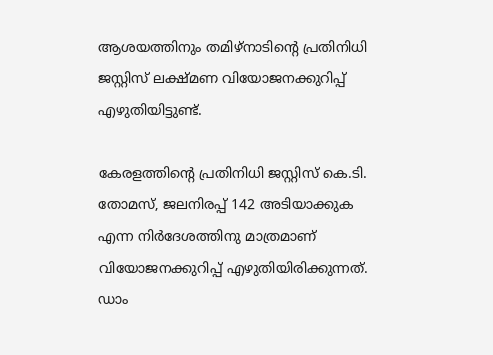ആശയത്തിനും തമിഴ്‌നാടിന്റെ പ്രതിനിധി ജസ്റ്റിസ് ലക്ഷ്മണ വിയോജനക്കുറിപ്പ് എഴുതിയിട്ടുണ്ട്.

കേരളത്തിന്റെ പ്രതിനിധി ജസ്റ്റിസ് കെ.ടി. തോമസ്, ജലനിരപ്പ് 142 അടിയാക്കുക എന്ന നിര്‍ദേശത്തിനു മാത്രമാണ് വിയോജനക്കുറിപ്പ് എഴുതിയിരിക്കുന്നത്. ഡാം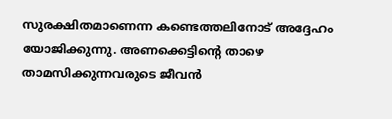സുരക്ഷിതമാണെന്ന കണ്ടെത്തലിനോട് അദ്ദേഹം യോജിക്കുന്നു. അണക്കെട്ടിന്റെ താഴെ താമസിക്കുന്നവരുടെ ജീവന്‍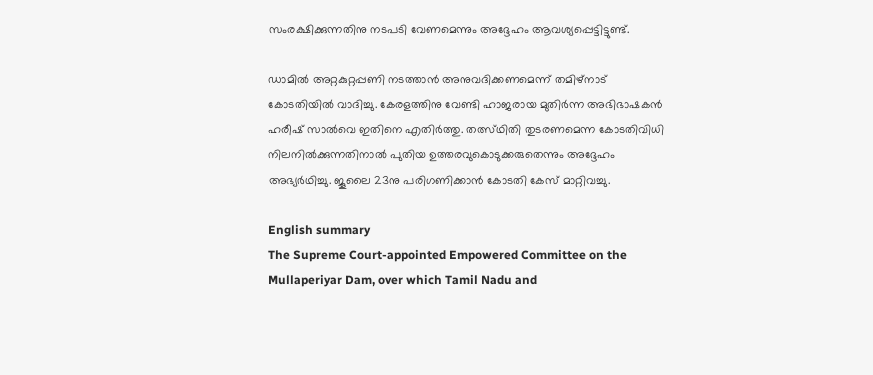സംരക്ഷിക്കുന്നതിനു നടപടി വേണമെന്നും അദ്ദേഹം ആവശ്യപ്പെട്ടിട്ടുണ്ട്.

ഡാമില്‍ അറ്റകുറ്റപ്പണി നടത്താന്‍ അനുവദിക്കണമെന്ന് തമിഴ്‌നാട് കോടതിയില്‍ വാദിച്ചു. കേരളത്തിനു വേണ്ടി ഹാജരായ മുതിര്‍ന്ന അഭിഭാഷകന്‍ ഹരീഷ് സാല്‍വെ ഇതിനെ എതിര്‍ത്തു. തത്സ്ഥിതി തുടരണമെന്ന കോടതിവിധി നിലനില്‍ക്കുന്നതിനാല്‍ പുതിയ ഉത്തരവുകൊടുക്കരുതെന്നും അദ്ദേഹം അഭ്യര്‍ഥിച്ചു. ജൂലൈ 23നു പരിഗണിക്കാന്‍ കോടതി കേസ് മാറ്റിവച്ചു.

English summary
The Supreme Court-appointed Empowered Committee on the Mullaperiyar Dam, over which Tamil Nadu and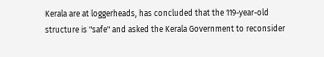Kerala are at loggerheads, has concluded that the 119-year-old structure is "safe" and asked the Kerala Government to reconsider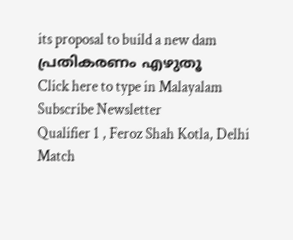its proposal to build a new dam
പ്രതികരണം എഴുതൂ
Click here to type in Malayalam
Subscribe Newsletter
Qualifier 1 , Feroz Shah Kotla, Delhi
Match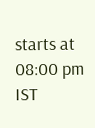starts at 08:00 pm IST